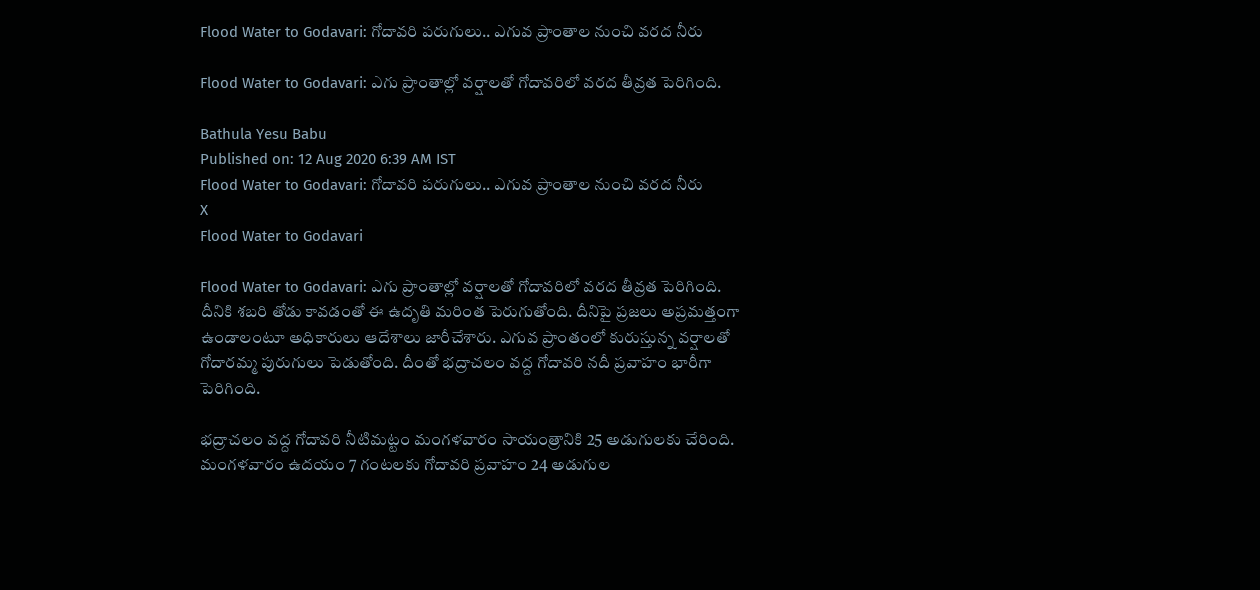Flood Water to Godavari: గోదావరి పరుగులు.. ఎగువ ప్రాంతాల నుంచి వరద నీరు

Flood Water to Godavari: ఎగు ప్రాంతాల్లో వర్షాలతో గోదావరిలో వరద తీవ్రత పెరిగింది.

Bathula Yesu Babu
Published on: 12 Aug 2020 6:39 AM IST
Flood Water to Godavari: గోదావరి పరుగులు.. ఎగువ ప్రాంతాల నుంచి వరద నీరు
X
Flood Water to Godavari

Flood Water to Godavari: ఎగు ప్రాంతాల్లో వర్షాలతో గోదావరిలో వరద తీవ్రత పెరిగింది. దీనికి శబరి తోడు కావడంతో ఈ ఉదృతి మరింత పెరుగుతోంది. దీనిపై ప్రజలు అప్రమత్తంగా ఉండాలంటూ అధికారులు ఆదేశాలు జారీచేశారు. ఎగువ ప్రాంతంలో కురుస్తున్న వర్షాలతో గోదారమ్మ పురుగులు పెడుతోంది. దీంతో భ‌ద్రాచ‌లం వ‌ద్ద గోదావ‌రి న‌దీ ప్ర‌వాహం భారీగా పెరిగింది.

భ‌ద్రాచ‌లం వ‌ద్ద గోదావరి నీటిమ‌ట్టం మంగ‌ళ‌వారం సాయంత్రానికి 25 అడుగుల‌కు చేరింది. మంగ‌ళ‌వారం ఉద‌యం 7 గంట‌ల‌కు గోదావ‌రి ప్ర‌వాహం 24 అడుగుల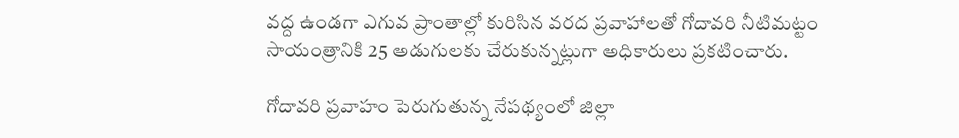వ‌ద్ద ఉండ‌గా ఎగువ ప్రాంతాల్లో కురిసిన వ‌ర‌ద ప్ర‌వాహాల‌తో గోదావ‌రి నీటిమ‌ట్టం సాయంత్రానికి 25 అడుగుల‌కు చేరుకున్న‌ట్లుగా అధికారులు ప్రకటించారు.

గోదావరి ప్ర‌వాహం పెరుగుతున్న నేప‌థ్యంలో జిల్లా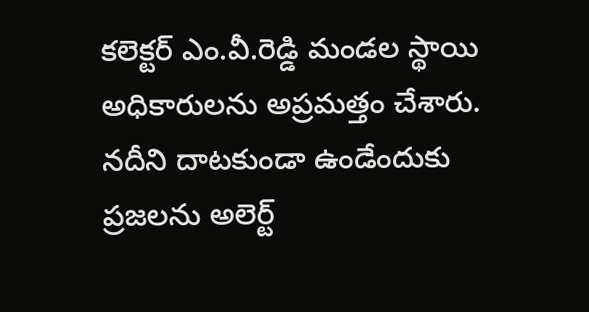క‌లెక్ట‌ర్ ఎం.వీ.రెడ్డి మండ‌ల స్థాయి అధికారుల‌ను అప్ర‌మ‌త్తం చేశారు. న‌దీని దాట‌కుండా ఉండేందుకు ప్ర‌జ‌ల‌ను అలెర్ట్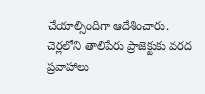చేయాల్సిందిగా ఆదేశించారు. చెర్ల‌లోని తాలిపేరు ప్రాజెక్టుకు వ‌ర‌ద ప్ర‌వాహాలు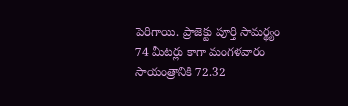పెరిగాయి. ప్రాజెక్టు పూర్తి సామ‌ర్థ్యం 74 మీట‌ర్లు కాగా మంగ‌ళ‌వారం సాయంత్రానికి 72.32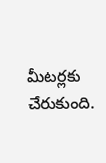మీట‌ర్ల‌కు చేరుకుంది.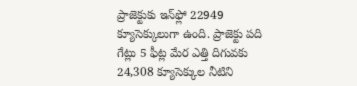ప్రాజెక్టుకు ఇన్‌ఫ్లో 22949 క్యూసెక్కులుగా ఉంది. ప్రాజెక్టు ప‌ది గేట్లు 5 ఫీట్ల మేర ఎత్తి దిగువ‌కు 24,308 క్యూసెక్కుల నీటిని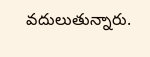వ‌దులుతున్నారు.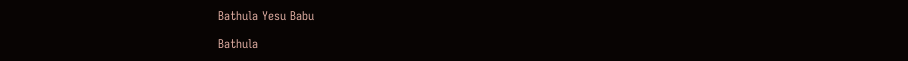Bathula Yesu Babu

Bathula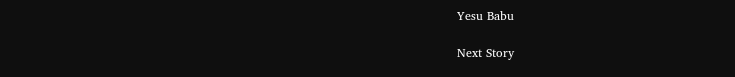Yesu Babu

Next Story